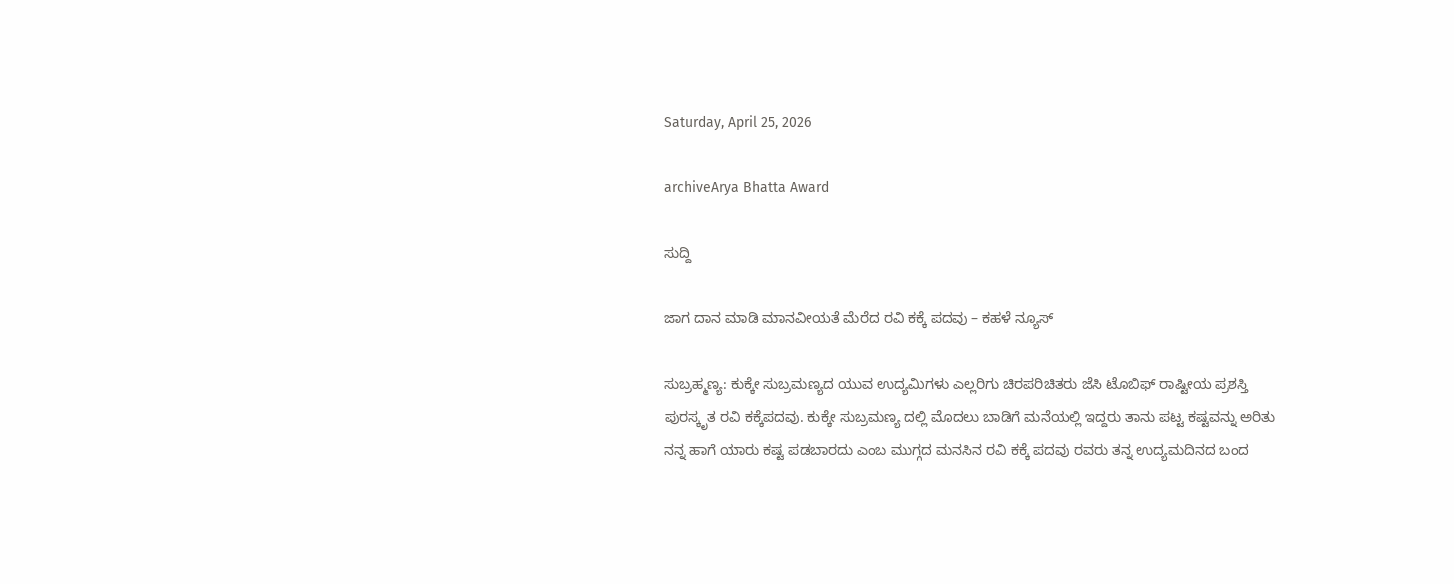Saturday, April 25, 2026

archiveArya Bhatta Award

ಸುದ್ದಿ

ಜಾಗ ದಾನ ಮಾಡಿ ಮಾನವೀಯತೆ ಮೆರೆದ ರವಿ ಕಕ್ಕೆ ಪದವು – ಕಹಳೆ ನ್ಯೂಸ್

ಸುಬ್ರಹ್ಮಣ್ಯ: ಕುಕ್ಕೇ ಸುಬ್ರಮಣ್ಯದ ಯುವ ಉದ್ಯಮಿಗಳು ಎಲ್ಲರಿಗು ಚಿರಪರಿಚಿತರು ಜೆಸಿ ಟೊಬಿಫ್ ರಾಷ್ಟೀಯ ಪ್ರಶಸ್ತಿ ಪುರಸ್ಕೃತ ರವಿ ಕಕ್ಕೆಪದವು. ಕುಕ್ಕೇ ಸುಬ್ರಮಣ್ಯ ದಲ್ಲಿ ಮೊದಲು ಬಾಡಿಗೆ ಮನೆಯಲ್ಲಿ ಇದ್ದರು ತಾನು ಪಟ್ಟ ಕಷ್ಟವನ್ನು ಅರಿತು ನನ್ನ ಹಾಗೆ ಯಾರು ಕಷ್ಟ ಪಡಬಾರದು ಎಂಬ ಮುಗ್ಗದ ಮನಸಿನ ರವಿ ಕಕ್ಕೆ ಪದವು ರವರು ತನ್ನ ಉದ್ಯಮದಿನದ ಬಂದ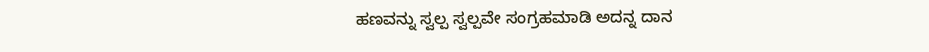ಹಣವನ್ನು ಸ್ವಲ್ಪ ಸ್ವಲ್ಪವೇ ಸಂಗ್ರಹಮಾಡಿ ಅದನ್ನ ದಾನ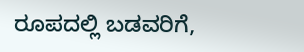ರೂಪದಲ್ಲಿ ಬಡವರಿಗೆ,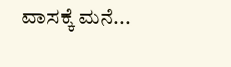ವಾಸಕ್ಕೆ ಮನೆ...